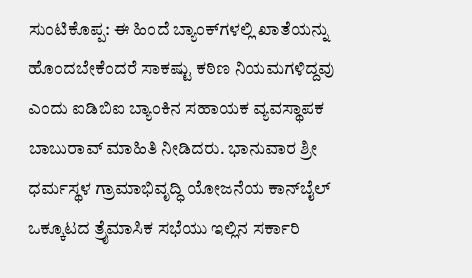ಸುಂಟಿಕೊಪ್ಪ: ಈ ಹಿಂದೆ ಬ್ಯಾಂಕ್‌ಗಳಲ್ಲಿ ಖಾತೆಯನ್ನು ಹೊಂದಬೇಕೆಂದರೆ ಸಾಕಷ್ಟು ಕಠಿಣ ನಿಯಮಗಳಿದ್ದವು ಎಂದು ಐಡಿಬಿಐ ಬ್ಯಾಂಕಿನ ಸಹಾಯಕ ವ್ಯವಸ್ಥಾಪಕ ಬಾಬುರಾವ್ ಮಾಹಿತಿ ನೀಡಿದರು. ಭಾನುವಾರ ಶ್ರೀ ಧರ್ಮಸ್ಥಳ ಗ್ರಾಮಾಭಿವೃದ್ಧಿ ಯೋಜನೆಯ ಕಾನ್‌ಬೈಲ್ ಒಕ್ಕೂಟದ ತ್ರೈಮಾಸಿಕ ಸಭೆಯು ಇಲ್ಲಿನ ಸರ್ಕಾರಿ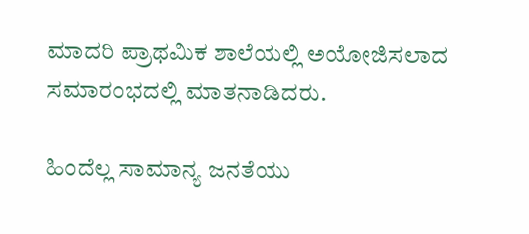ಮಾದರಿ ಪ್ರಾಥಮಿಕ ಶಾಲೆಯಲ್ಲಿ ಅಯೋಜಿಸಲಾದ ಸಮಾರಂಭದಲ್ಲಿ ಮಾತನಾಡಿದರು.

ಹಿಂದೆಲ್ಲ ಸಾಮಾನ್ಯ ಜನತೆಯು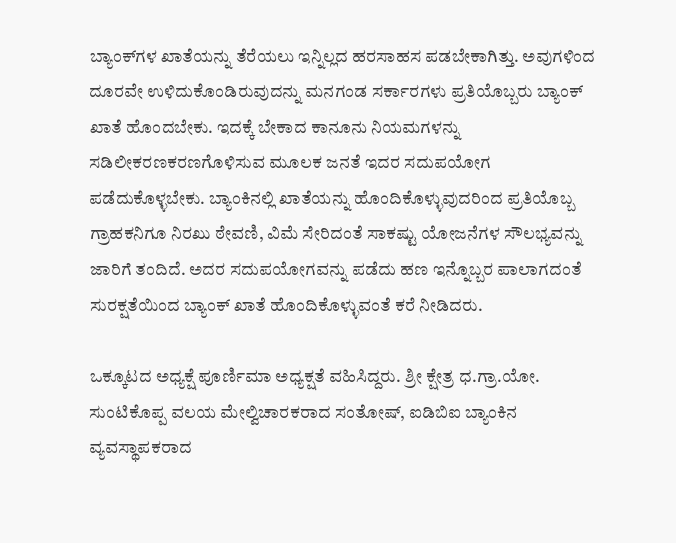ಬ್ಯಾಂಕ್‌ಗಳ ಖಾತೆಯನ್ನು ತೆರೆಯಲು ಇನ್ನಿಲ್ಲದ ಹರಸಾಹಸ ಪಡಬೇಕಾಗಿತ್ತು. ಅವುಗಳಿಂದ ದೂರವೇ ಉಳಿದುಕೊಂಡಿರುವುದನ್ನು ಮನಗಂಡ ಸರ್ಕಾರಗಳು ಪ್ರತಿಯೊಬ್ಬರು ಬ್ಯಾಂಕ್ ಖಾತೆ ಹೊಂದಬೇಕು. ಇದಕ್ಕೆ ಬೇಕಾದ ಕಾನೂನು ನಿಯಮಗಳನ್ನು ಸಡಿಲೀಕರಣಕರಣಗೊಳಿಸುವ ಮೂಲಕ ಜನತೆ ಇದರ ಸದುಪಯೋಗ ಪಡೆದುಕೊಳ್ಳಬೇಕು. ಬ್ಯಾಂಕಿನಲ್ಲಿ ಖಾತೆಯನ್ನು ಹೊಂದಿಕೊಳ್ಳುವುದರಿಂದ ಪ್ರತಿಯೊಬ್ಬ ಗ್ರಾಹಕನಿಗೂ ನಿರಖು ಠೇವಣಿ, ವಿಮೆ ಸೇರಿದಂತೆ ಸಾಕಷ್ಟು ಯೋಜನೆಗಳ ಸೌಲಭ್ಯವನ್ನು ಜಾರಿಗೆ ತಂದಿದೆ. ಅದರ ಸದುಪಯೋಗವನ್ನು ಪಡೆದು ಹಣ ಇನ್ನೊಬ್ಬರ ಪಾಲಾಗದಂತೆ ಸುರಕ್ಷತೆಯಿಂದ ಬ್ಯಾಂಕ್ ಖಾತೆ ಹೊಂದಿಕೊಳ್ಳುವಂತೆ ಕರೆ ನೀಡಿದರು.

ಒಕ್ಕೂಟದ ಅಧ್ಯಕ್ಷೆ ಪೂರ್ಣಿಮಾ ಅಧ್ಯಕ್ಷತೆ ವಹಿಸಿದ್ದರು. ಶ್ರೀ ಕ್ಷೇತ್ರ ಧ.ಗ್ರಾ.ಯೋ. ಸುಂಟಿಕೊಪ್ಪ ವಲಯ ಮೇಲ್ವಿಚಾರಕರಾದ ಸಂತೋಷ್, ಐಡಿಬಿಐ ಬ್ಯಾಂಕಿನ ವ್ಯವಸ್ಥಾಪಕರಾದ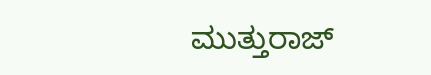ಮುತ್ತುರಾಜ್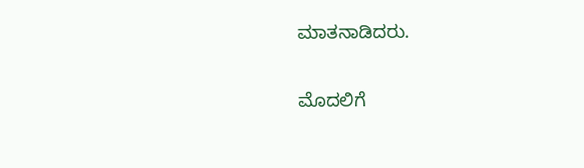ಮಾತನಾಡಿದರು.

ಮೊದಲಿಗೆ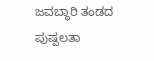ಜವಬ್ಧಾರಿ ತಂಡದ ಪುಷ್ಪಲತಾ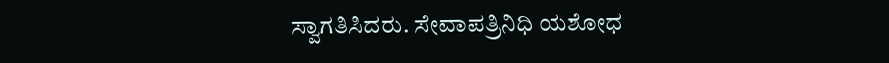ಸ್ವಾಗತಿಸಿದರು. ಸೇವಾಪತ್ರಿನಿಧಿ ಯಶೋಧ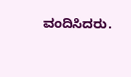ವಂದಿಸಿದರು.